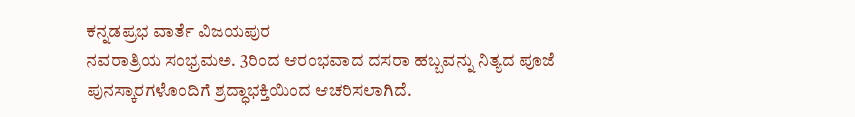ಕನ್ನಡಪ್ರಭ ವಾರ್ತೆ ವಿಜಯಪುರ
ನವರಾತ್ರಿಯ ಸಂಭ್ರಮಅ. 3ರಿಂದ ಆರಂಭವಾದ ದಸರಾ ಹಬ್ಬವನ್ನು ನಿತ್ಯದ ಪೂಜೆ ಪುನಸ್ಕಾರಗಳೊಂದಿಗೆ ಶ್ರದ್ಧಾಭಕ್ತಿಯಿಂದ ಆಚರಿಸಲಾಗಿದೆ.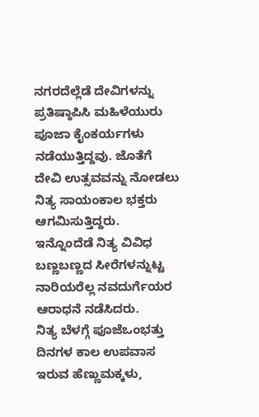ನಗರದೆಲ್ಲೆಡೆ ದೇವಿಗಳನ್ನು ಪ್ರತಿಷ್ಠಾಪಿಸಿ ಮಹಿಳೆಯುರು ಪೂಜಾ ಕೈಂಕರ್ಯಗಳು ನಡೆಯುತ್ತಿದ್ದವು. ಜೊತೆಗೆ ದೇವಿ ಉತ್ಸವವನ್ನು ನೋಡಲು ನಿತ್ಯ ಸಾಯಂಕಾಲ ಭಕ್ತರು ಆಗಮಿಸುತ್ತಿದ್ದರು. ಇನ್ನೊಂದೆಡೆ ನಿತ್ಯ ವಿವಿಧ ಬಣ್ಣಬಣ್ಣದ ಸೀರೆಗಳನ್ನುಟ್ಟ ನಾರಿಯರೆಲ್ಲ ನವದುರ್ಗೆಯರ ಆರಾಧನೆ ನಡೆಸಿದರು.
ನಿತ್ಯ ಬೆಳಗ್ಗೆ ಪೂಜೆಒಂಭತ್ತು ದಿನಗಳ ಕಾಲ ಉಪವಾಸ ಇರುವ ಹೆಣ್ಣುಮಕ್ಕಳು,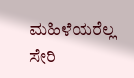ಮಹಿಳೆಯರೆಲ್ಲ ಸೇರಿ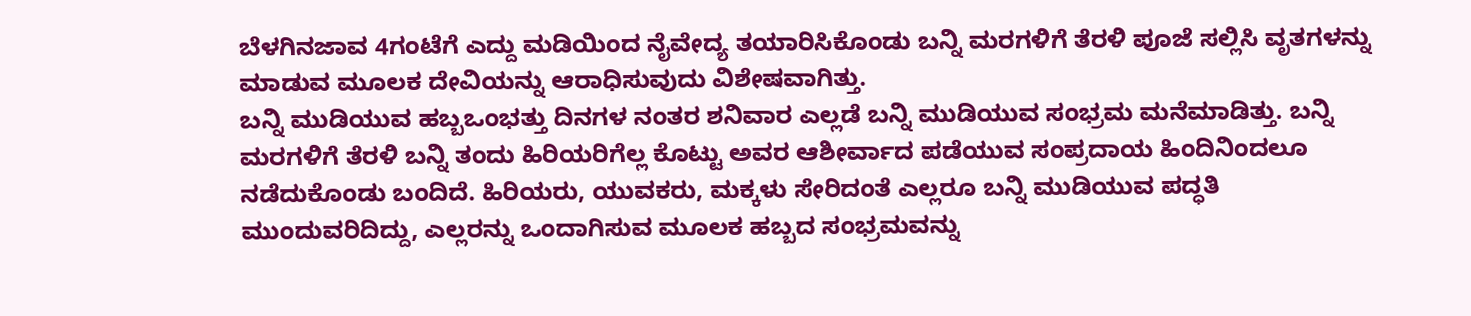ಬೆಳಗಿನಜಾವ 4ಗಂಟೆಗೆ ಎದ್ದು ಮಡಿಯಿಂದ ನೈವೇದ್ಯ ತಯಾರಿಸಿಕೊಂಡು ಬನ್ನಿ ಮರಗಳಿಗೆ ತೆರಳಿ ಪೂಜೆ ಸಲ್ಲಿಸಿ ವೃತಗಳನ್ನು ಮಾಡುವ ಮೂಲಕ ದೇವಿಯನ್ನು ಆರಾಧಿಸುವುದು ವಿಶೇಷವಾಗಿತ್ತು.
ಬನ್ನಿ ಮುಡಿಯುವ ಹಬ್ಬಒಂಭತ್ತು ದಿನಗಳ ನಂತರ ಶನಿವಾರ ಎಲ್ಲಡೆ ಬನ್ನಿ ಮುಡಿಯುವ ಸಂಭ್ರಮ ಮನೆಮಾಡಿತ್ತು. ಬನ್ನಿ ಮರಗಳಿಗೆ ತೆರಳಿ ಬನ್ನಿ ತಂದು ಹಿರಿಯರಿಗೆಲ್ಲ ಕೊಟ್ಟು ಅವರ ಆಶೀರ್ವಾದ ಪಡೆಯುವ ಸಂಪ್ರದಾಯ ಹಿಂದಿನಿಂದಲೂ ನಡೆದುಕೊಂಡು ಬಂದಿದೆ. ಹಿರಿಯರು, ಯುವಕರು, ಮಕ್ಕಳು ಸೇರಿದಂತೆ ಎಲ್ಲರೂ ಬನ್ನಿ ಮುಡಿಯುವ ಪದ್ಧತಿ ಮುಂದುವರಿದಿದ್ದು, ಎಲ್ಲರನ್ನು ಒಂದಾಗಿಸುವ ಮೂಲಕ ಹಬ್ಬದ ಸಂಭ್ರಮವನ್ನು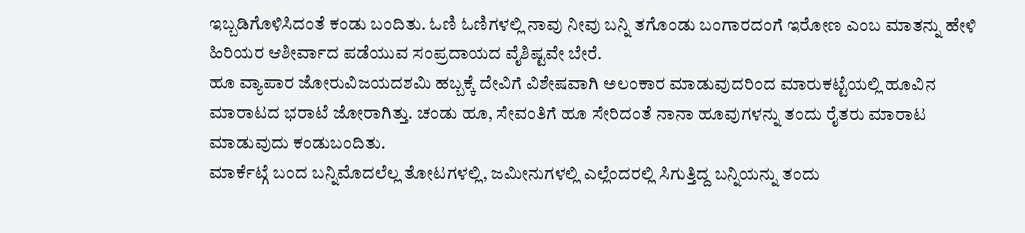ಇಬ್ಬಡಿಗೊಳಿಸಿದಂತೆ ಕಂಡು ಬಂದಿತು. ಓಣಿ ಓಣಿಗಳಲ್ಲಿ ನಾವು ನೀವು ಬನ್ನಿ ತಗೊಂಡು ಬಂಗಾರದಂಗೆ ಇರೋಣ ಎಂಬ ಮಾತನ್ನು ಹೇಳಿ ಹಿರಿಯರ ಆಶೀರ್ವಾದ ಪಡೆಯುವ ಸಂಪ್ರದಾಯದ ವೈಶಿಷ್ಟವೇ ಬೇರೆ.
ಹೂ ವ್ಯಾಪಾರ ಜೋರುವಿಜಯದಶಮಿ ಹಬ್ಬಕ್ಕೆ ದೇವಿಗೆ ವಿಶೇಷವಾಗಿ ಅಲಂಕಾರ ಮಾಡುವುದರಿಂದ ಮಾರುಕಟ್ಟೆಯಲ್ಲಿ ಹೂವಿನ ಮಾರಾಟದ ಭರಾಟೆ ಜೋರಾಗಿತ್ತು. ಚಂಡು ಹೂ, ಸೇವಂತಿಗೆ ಹೂ ಸೇರಿದಂತೆ ನಾನಾ ಹೂವುಗಳನ್ನು ತಂದು ರೈತರು ಮಾರಾಟ ಮಾಡುವುದು ಕಂಡುಬಂದಿತು.
ಮಾರ್ಕೆಟ್ಗೆ ಬಂದ ಬನ್ನಿಮೊದಲೆಲ್ಲ ತೋಟಗಳಲ್ಲಿ, ಜಮೀನುಗಳಲ್ಲಿ ಎಲ್ಲೆಂದರಲ್ಲಿ ಸಿಗುತ್ತಿದ್ದ ಬನ್ನಿಯನ್ನು ತಂದು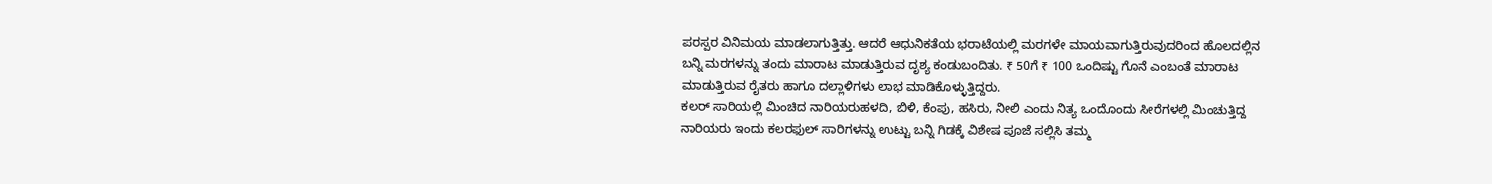ಪರಸ್ಪರ ವಿನಿಮಯ ಮಾಡಲಾಗುತ್ತಿತ್ತು. ಆದರೆ ಆಧುನಿಕತೆಯ ಭರಾಟೆಯಲ್ಲಿ ಮರಗಳೇ ಮಾಯವಾಗುತ್ತಿರುವುದರಿಂದ ಹೊಲದಲ್ಲಿನ ಬನ್ನಿ ಮರಗಳನ್ನು ತಂದು ಮಾರಾಟ ಮಾಡುತ್ತಿರುವ ದೃಶ್ಯ ಕಂಡುಬಂದಿತು. ₹ 50ಗೆ ₹ 100 ಒಂದಿಷ್ಟು ಗೊನೆ ಎಂಬಂತೆ ಮಾರಾಟ ಮಾಡುತ್ತಿರುವ ರೈತರು ಹಾಗೂ ದಲ್ಲಾಳಿಗಳು ಲಾಭ ಮಾಡಿಕೊಳ್ಳುತ್ತಿದ್ದರು.
ಕಲರ್ ಸಾರಿಯಲ್ಲಿ ಮಿಂಚಿದ ನಾರಿಯರುಹಳದಿ, ಬಿಳಿ, ಕೆಂಪು, ಹಸಿರು, ನೀಲಿ ಎಂದು ನಿತ್ಯ ಒಂದೊಂದು ಸೀರೆಗಳಲ್ಲಿ ಮಿಂಚುತ್ತಿದ್ದ ನಾರಿಯರು ಇಂದು ಕಲರಫುಲ್ ಸಾರಿಗಳನ್ನು ಉಟ್ಟು ಬನ್ನಿ ಗಿಡಕ್ಕೆ ವಿಶೇಷ ಪೂಜೆ ಸಲ್ಲಿಸಿ ತಮ್ಮ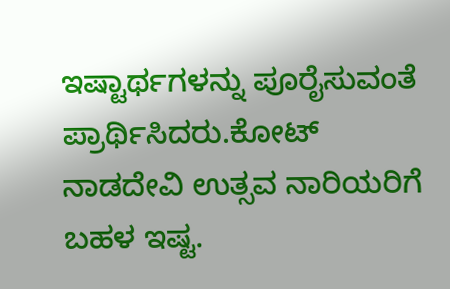ಇಷ್ಟಾರ್ಥಗಳನ್ನು ಪೂರೈಸುವಂತೆ ಪ್ರಾರ್ಥಿಸಿದರು.ಕೋಟ್
ನಾಡದೇವಿ ಉತ್ಸವ ನಾರಿಯರಿಗೆ ಬಹಳ ಇಷ್ಟ.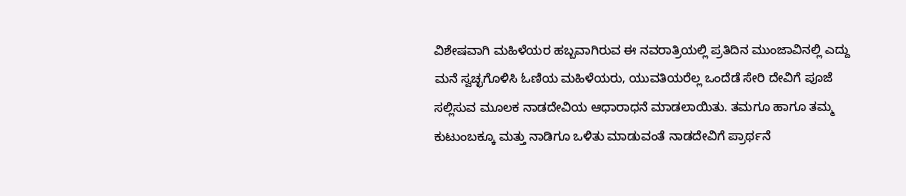ವಿಶೇಷವಾಗಿ ಮಹಿಳೆಯರ ಹಬ್ಬವಾಗಿರುವ ಈ ನವರಾತ್ರಿಯಲ್ಲಿ ಪ್ರತಿದಿನ ಮುಂಜಾವಿನಲ್ಲಿ ಎದ್ದು ಮನೆ ಸ್ವಚ್ಛಗೊಳಿಸಿ ಓಣಿಯ ಮಹಿಳೆಯರು, ಯುವತಿಯರೆಲ್ಲ ಒಂದೆಡೆ ಸೇರಿ ದೇವಿಗೆ ಪೂಜೆ ಸಲ್ಲಿಸುವ ಮೂಲಕ ನಾಡದೇವಿಯ ಆಧಾರಾಧನೆ ಮಾಡಲಾಯಿತು. ತಮಗೂ ಹಾಗೂ ತಮ್ಮ ಕುಟುಂಬಕ್ಕೂ ಮತ್ತು ನಾಡಿಗೂ ಒಳಿತು ಮಾಡುವಂತೆ ನಾಡದೇವಿಗೆ ಪ್ರಾರ್ಥನೆ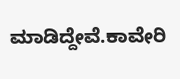ಮಾಡಿದ್ದೇವೆ.ಕಾವೇರಿ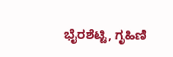ಭೈರಶೆಟ್ಟಿ, ಗೃಹಿಣಿ